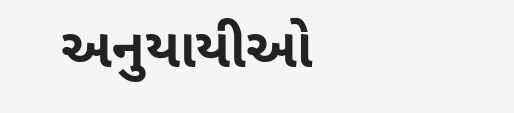અનુયાયીઓ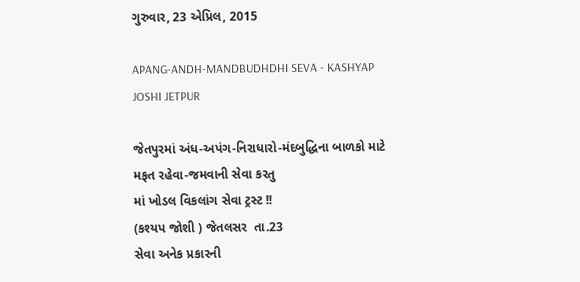ગુરુવાર, 23 એપ્રિલ, 2015

APANG-ANDH-MANDBUDHDHI SEVA - KASHYAP JOSHI JETPUR

જેતપુરમાં અંધ-અપંગ-નિરાધારો-મંદબુદ્ધિના બાળકો માટે
મફત રહેવા-જમવાની સેવા કરતુ
માં ખોડલ વિકલાંગ સેવા ટ્રસ્ટ !!
(કશ્યપ જોશી ) જેતલસર  તા.23
સેવા અનેક પ્રકારની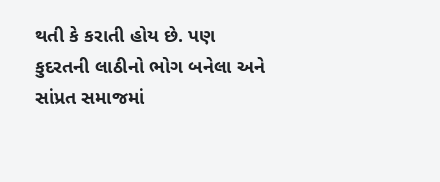થતી કે કરાતી હોય છે. પણ કુદરતની લાઠીનો ભોગ બનેલા અને સાંપ્રત સમાજમાં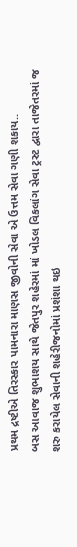પ્રથમ દ્રષ્ટીએ તિરસ્કાર પામનારા માણસ જીવોની સેવા એ ઉત્તમ સેવા ગણી શકાય..
બસ આવાજ શુભાશય સાથે જેતપુર શહેરમાં માં ખોડલ વિકલાંગ સેવા ટ્રસ્ટ દ્વારા તાજેતરમાં જ શરુ કરાયેલ સેવાની શહેરીજનોમાં પ્રશંશા થઇ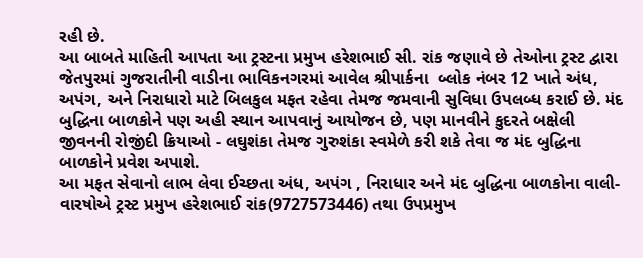રહી છે.
આ બાબતે માહિતી આપતા આ ટ્રસ્ટના પ્રમુખ હરેશભાઈ સી. રાંક જણાવે છે તેઓના ટ્રસ્ટ દ્વારા જેતપુરમાં ગુજરાતીની વાડીના ભાવિકનગરમાં આવેલ શ્રીપાર્કના  બ્લોક નંબર 12 ખાતે અંધ, અપંગ, અને નિરાધારો માટે બિલકુલ મફત રહેવા તેમજ જમવાની સુવિધા ઉપલબ્ધ કરાઈ છે. મંદ બુદ્ધિના બાળકોને પણ અહી સ્થાન આપવાનું આયોજન છે, પણ માનવીને કુદરતે બક્ષેલી જીવનની રોજીંદી ક્રિયાઓ - લઘુશંકા તેમજ ગુરુશંકા સ્વમેળે કરી શકે તેવા જ મંદ બુદ્ધિના બાળકોને પ્રવેશ અપાશે.
આ મફત સેવાનો લાભ લેવા ઈચ્છતા અંધ, અપંગ , નિરાધાર અને મંદ બુદ્ધિના બાળકોના વાલી-વારષોએ ટ્રસ્ટ પ્રમુખ હરેશભાઈ રાંક(9727573446) તથા ઉપપ્રમુખ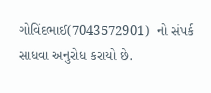ગોવિંદભાઈ(7043572901)  નો સંપર્ક સાધવા અનુરોધ કરાયો છે.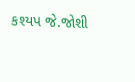કશ્યપ જે.જોશી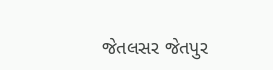જેતલસર જેતપુર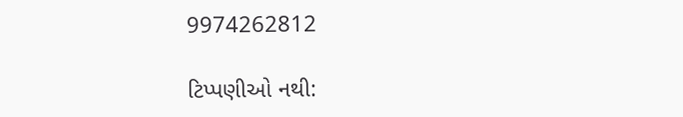9974262812

ટિપ્પણીઓ નથી: